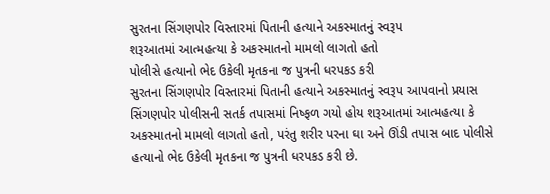સુરતના સિંગણપોર વિસ્તારમાં પિતાની હત્યાને અકસ્માતનું સ્વરૂપ
શરૂઆતમાં આત્મહત્યા કે અકસ્માતનો મામલો લાગતો હતો
પોલીસે હત્યાનો ભેદ ઉકેલી મૃતકના જ પુત્રની ધરપકડ કરી
સુરતના સિંગણપોર વિસ્તારમાં પિતાની હત્યાને અકસ્માતનું સ્વરૂપ આપવાનો પ્રયાસ સિંગણપોર પોલીસની સતર્ક તપાસમાં નિષ્ફળ ગયો હોય શરૂઆતમાં આત્મહત્યા કે અકસ્માતનો મામલો લાગતો હતો, પરંતુ શરીર પરના ઘા અને ઊંડી તપાસ બાદ પોલીસે હત્યાનો ભેદ ઉકેલી મૃતકના જ પુત્રની ધરપકડ કરી છે.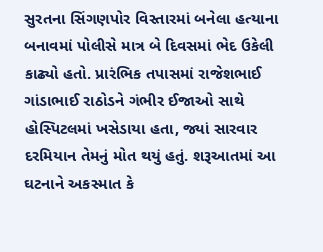સુરતના સિંગણપોર વિસ્તારમાં બનેલા હત્યાના બનાવમાં પોલીસે માત્ર બે દિવસમાં ભેદ ઉકેલી કાઢ્યો હતો. પ્રારંભિક તપાસમાં રાજેશભાઈ ગાંડાભાઈ રાઠોડને ગંભીર ઈજાઓ સાથે હોસ્પિટલમાં ખસેડાયા હતા, જ્યાં સારવાર દરમિયાન તેમનું મોત થયું હતું. શરૂઆતમાં આ ઘટનાને અકસ્માત કે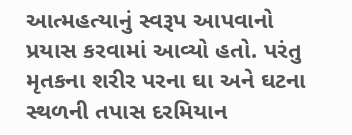આત્મહત્યાનું સ્વરૂપ આપવાનો પ્રયાસ કરવામાં આવ્યો હતો. પરંતુ મૃતકના શરીર પરના ઘા અને ઘટના સ્થળની તપાસ દરમિયાન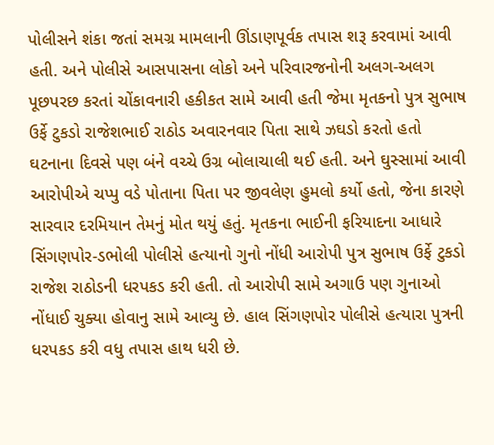પોલીસને શંકા જતાં સમગ્ર મામલાની ઊંડાણપૂર્વક તપાસ શરૂ કરવામાં આવી હતી. અને પોલીસે આસપાસના લોકો અને પરિવારજનોની અલગ-અલગ પૂછપરછ કરતાં ચોંકાવનારી હકીકત સામે આવી હતી જેમા મૃતકનો પુત્ર સુભાષ ઉર્ફે ટુકડો રાજેશભાઈ રાઠોડ અવારનવાર પિતા સાથે ઝઘડો કરતો હતો
ઘટનાના દિવસે પણ બંને વચ્ચે ઉગ્ર બોલાચાલી થઈ હતી. અને ઘુસ્સામાં આવી આરોપીએ ચપ્પુ વડે પોતાના પિતા પર જીવલેણ હુમલો કર્યો હતો, જેના કારણે સારવાર દરમિયાન તેમનું મોત થયું હતું. મૃતકના ભાઈની ફરિયાદના આધારે સિંગણપોર-ડભોલી પોલીસે હત્યાનો ગુનો નોંધી આરોપી પુત્ર સુભાષ ઉર્ફે ટુકડો રાજેશ રાઠોડની ધરપકડ કરી હતી. તો આરોપી સામે અગાઉ પણ ગુનાઓ નોંધાઈ ચુક્યા હોવાનુ સામે આવ્યુ છે. હાલ સિંગણપોર પોલીસે હત્યારા પુત્રની ધરપકડ કરી વધુ તપાસ હાથ ધરી છે.